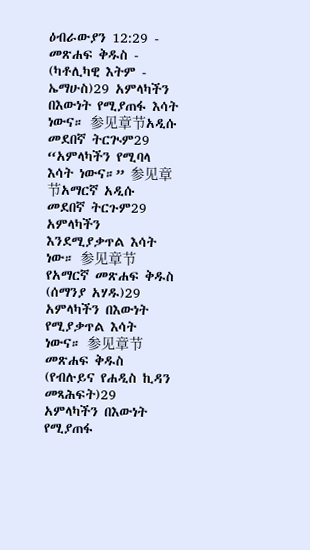ዕብራውያን 12:29 - መጽሐፍ ቅዱስ - (ካቶሊካዊ እትም - ኤማሁስ)29 አምላካችን በእውነት የሚያጠፋ እሳት ነውና። 参见章节አዲሱ መደበኛ ትርጒም29 “አምላካችን የሚባላ እሳት ነውና።” 参见章节አማርኛ አዲሱ መደበኛ ትርጉም29 አምላካችን እንደሚያቃጥል እሳት ነው። 参见章节የአማርኛ መጽሐፍ ቅዱስ (ሰማንያ አሃዱ)29 አምላካችን በእውነት የሚያቃጥል እሳት ነውና። 参见章节መጽሐፍ ቅዱስ (የብሉይና የሐዲስ ኪዳን መጻሕፍት)29 አምላካችን በእውነት የሚያጠፋ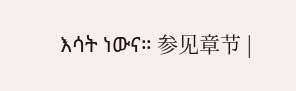እሳት ነውና። 参见章节 |